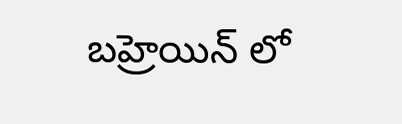బహ్రెయిన్ లో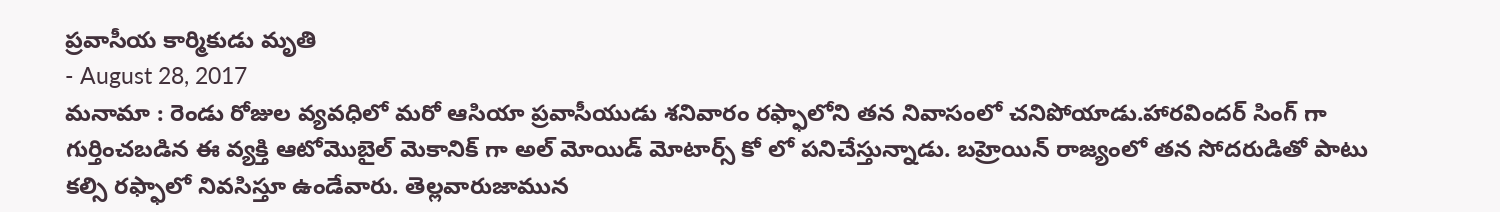ప్రవాసీయ కార్మికుడు మృతి
- August 28, 2017
మనామా : రెండు రోజుల వ్యవధిలో మరో ఆసియా ప్రవాసీయుడు శనివారం రఫ్ఫాలోని తన నివాసంలో చనిపోయాడు.హారవిందర్ సింగ్ గా గుర్తించబడిన ఈ వ్యక్తి ఆటోమొబైల్ మెకానిక్ గా అల్ మోయిడ్ మోటార్స్ కో లో పనిచేస్తున్నాడు. బహ్రెయిన్ రాజ్యంలో తన సోదరుడితో పాటు కల్సి రఫ్ఫాలో నివసిస్తూ ఉండేవారు. తెల్లవారుజామున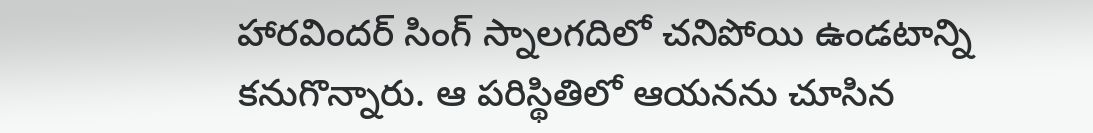హారవిందర్ సింగ్ స్నాలగదిలో చనిపోయి ఉండటాన్ని కనుగొన్నారు. ఆ పరిస్థితిలో ఆయనను చూసిన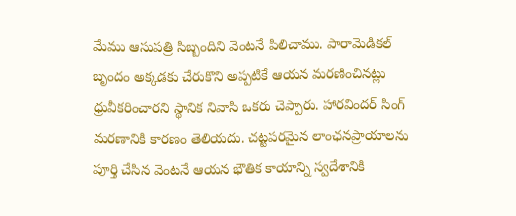మేము ఆసుపత్రి సిబ్బందిని వెంటనే పిలిచాము. పారామెడికల్ బృందం అక్కడకు చేరుకొని అప్పటికే ఆయన మరణించినట్లు ధ్రువీకరించారని స్థానిక నివాసి ఒకరు చెప్పారు. హారవిందర్ సింగ్ మరణానికి కారణం తెలియదు. చట్టపరమైన లాంఛనప్రాయాలను పూర్తి చేసిన వెంటనే ఆయన భౌతిక కాయాన్ని స్వదేశానికి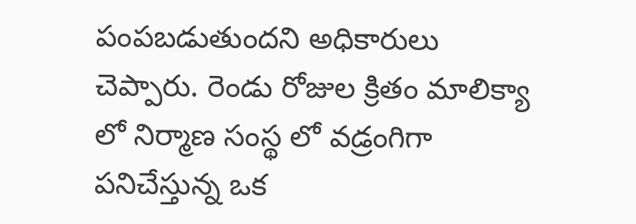పంపబడుతుందని అధికారులు చెప్పారు. రెండు రోజుల క్రితం మాలిక్యా లో నిర్మాణ సంస్థ లో వడ్రంగిగా పనిచేస్తున్న ఒక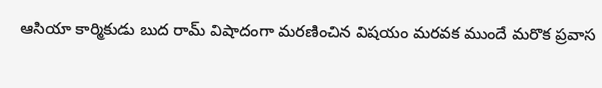ఆసియా కార్మికుడు బుద రామ్ విషాదంగా మరణించిన విషయం మరవక ముందే మరొక ప్రవాస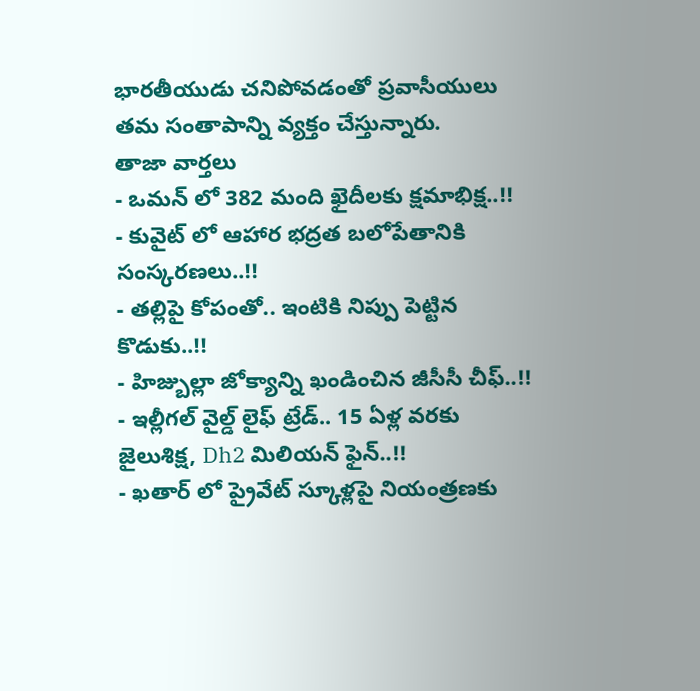భారతీయుడు చనిపోవడంతో ప్రవాసీయులు తమ సంతాపాన్ని వ్యక్తం చేస్తున్నారు.
తాజా వార్తలు
- ఒమన్ లో 382 మంది ఖైదీలకు క్షమాభిక్ష..!!
- కువైట్ లో ఆహార భద్రత బలోపేతానికి సంస్కరణలు..!!
- తల్లిపై కోపంతో.. ఇంటికి నిప్పు పెట్టిన కొడుకు..!!
- హిజ్బుల్లా జోక్యాన్ని ఖండించిన జీసీసీ చీఫ్..!!
- ఇల్లీగల్ వైల్డ్ లైఫ్ ట్రేడ్.. 15 ఏళ్ల వరకు జైలుశిక్ష, Dh2 మిలియన్ ఫైన్..!!
- ఖతార్ లో ప్రైవేట్ స్కూళ్లపై నియంత్రణకు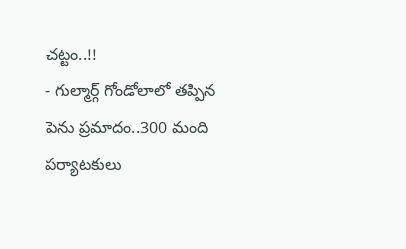చట్టం..!!
- గుల్మార్గ్ గోండోలాలో తప్పిన పెను ప్రమాదం..300 మంది పర్యాటకులు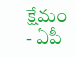క్షేమం
- ఏపీ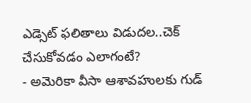ఎడ్సెట్ ఫలితాలు విడుదల..చెక్ చేసుకోవడం ఎలాగంటే?
- అమెరికా వీసా ఆశావహులకు గుడ్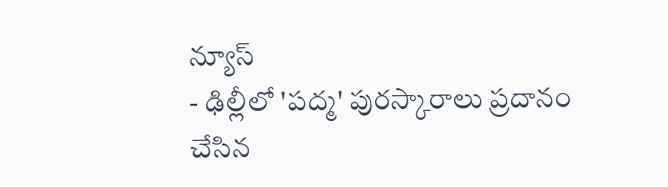న్యూస్
- ఢిల్లీలో 'పద్మ' పురస్కారాలు ప్రదానం చేసిన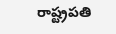రాష్ట్రపతి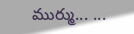ముర్ము... ...